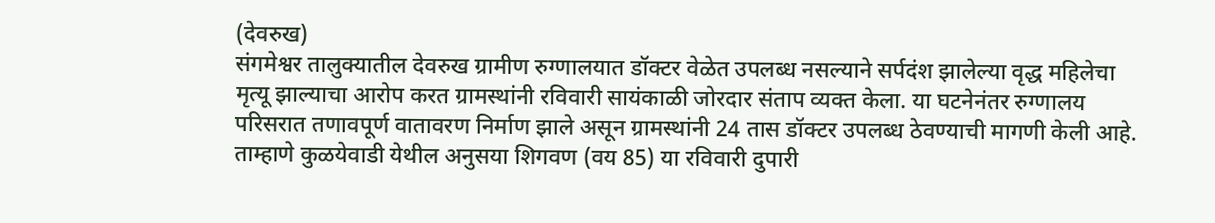(देवरुख)
संगमेश्वर तालुक्यातील देवरुख ग्रामीण रुग्णालयात डॉक्टर वेळेत उपलब्ध नसल्याने सर्पदंश झालेल्या वृद्ध महिलेचा मृत्यू झाल्याचा आरोप करत ग्रामस्थांनी रविवारी सायंकाळी जोरदार संताप व्यक्त केला. या घटनेनंतर रुग्णालय परिसरात तणावपूर्ण वातावरण निर्माण झाले असून ग्रामस्थांनी 24 तास डॉक्टर उपलब्ध ठेवण्याची मागणी केली आहे.
ताम्हाणे कुळयेवाडी येथील अनुसया शिगवण (वय 85) या रविवारी दुपारी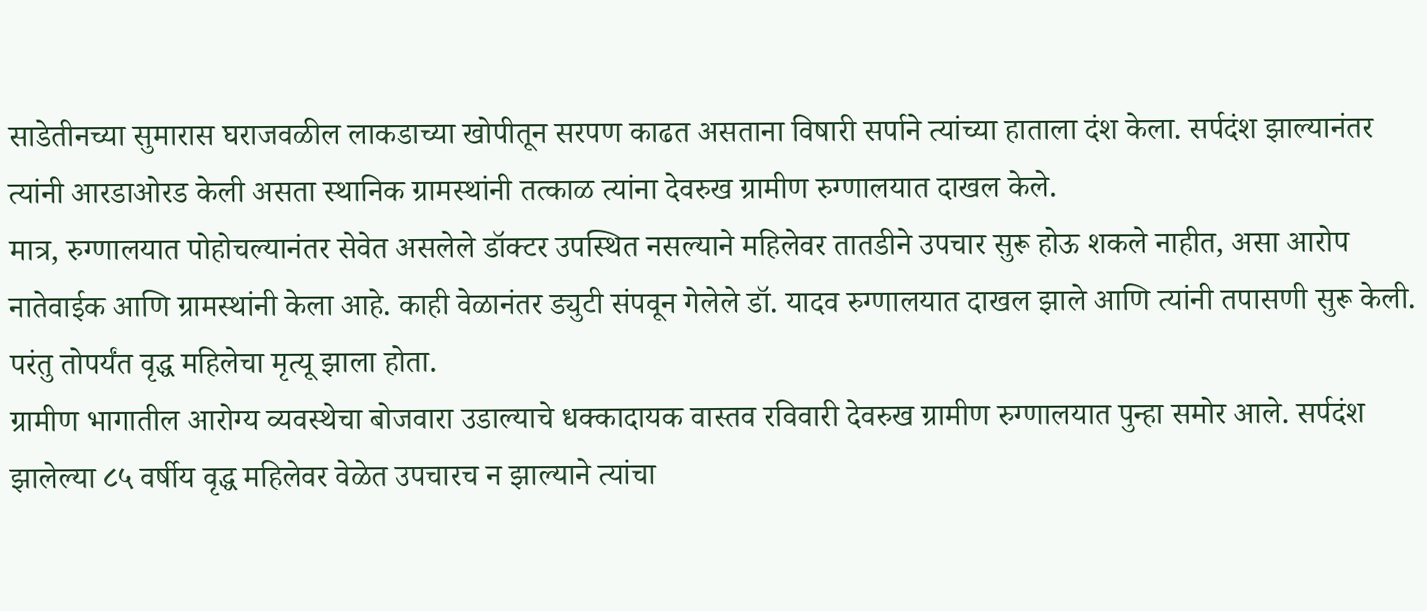साडेतीनच्या सुमारास घराजवळील लाकडाच्या खोपीतून सरपण काढत असताना विषारी सर्पाने त्यांच्या हाताला दंश केला. सर्पदंश झाल्यानंतर त्यांनी आरडाओरड केली असता स्थानिक ग्रामस्थांनी तत्काळ त्यांना देवरुख ग्रामीण रुग्णालयात दाखल केले.
मात्र, रुग्णालयात पोहोचल्यानंतर सेवेत असलेले डॉक्टर उपस्थित नसल्याने महिलेवर तातडीने उपचार सुरू होऊ शकले नाहीत, असा आरोप नातेवाईक आणि ग्रामस्थांनी केला आहे. काही वेळानंतर ड्युटी संपवून गेलेले डॉ. यादव रुग्णालयात दाखल झाले आणि त्यांनी तपासणी सुरू केली. परंतु तोपर्यंत वृद्ध महिलेचा मृत्यू झाला होता.
ग्रामीण भागातील आरोग्य व्यवस्थेचा बोजवारा उडाल्याचे धक्कादायक वास्तव रविवारी देवरुख ग्रामीण रुग्णालयात पुन्हा समोर आले. सर्पदंश झालेल्या ८५ वर्षीय वृद्ध महिलेवर वेळेत उपचारच न झाल्याने त्यांचा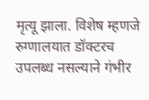मृत्यू झाला. विशेष म्हणजे रुग्णालयात डॉक्टरच उपलब्ध नसल्याने गंभीर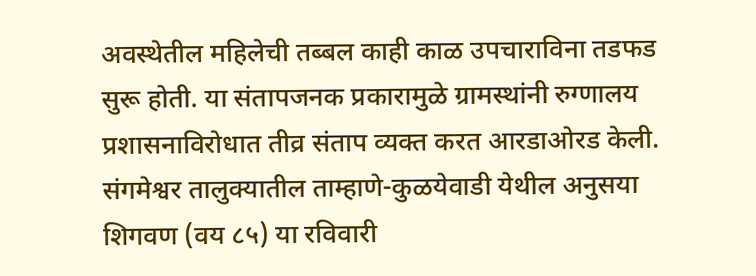अवस्थेतील महिलेची तब्बल काही काळ उपचाराविना तडफड सुरू होती. या संतापजनक प्रकारामुळे ग्रामस्थांनी रुग्णालय प्रशासनाविरोधात तीव्र संताप व्यक्त करत आरडाओरड केली.
संगमेश्वर तालुक्यातील ताम्हाणे-कुळयेवाडी येथील अनुसया शिगवण (वय ८५) या रविवारी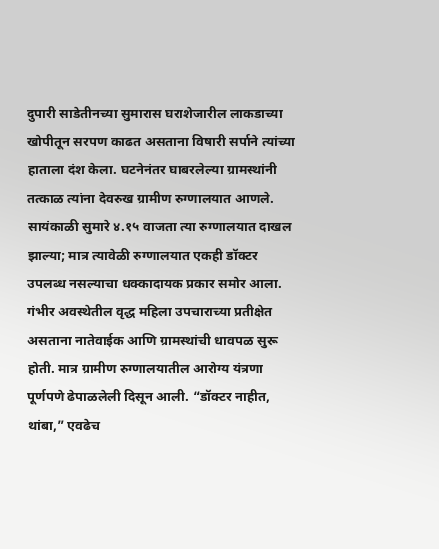दुपारी साडेतीनच्या सुमारास घराशेजारील लाकडाच्या खोपीतून सरपण काढत असताना विषारी सर्पाने त्यांच्या हाताला दंश केला. घटनेनंतर घाबरलेल्या ग्रामस्थांनी तत्काळ त्यांना देवरुख ग्रामीण रुग्णालयात आणले. सायंकाळी सुमारे ४.१५ वाजता त्या रुग्णालयात दाखल झाल्या; मात्र त्यावेळी रुग्णालयात एकही डॉक्टर उपलब्ध नसल्याचा धक्कादायक प्रकार समोर आला. गंभीर अवस्थेतील वृद्ध महिला उपचाराच्या प्रतीक्षेत असताना नातेवाईक आणि ग्रामस्थांची धावपळ सुरू होती. मात्र ग्रामीण रुग्णालयातील आरोग्य यंत्रणा पूर्णपणे ढेपाळलेली दिसून आली. “डॉक्टर नाहीत, थांबा,” एवढेच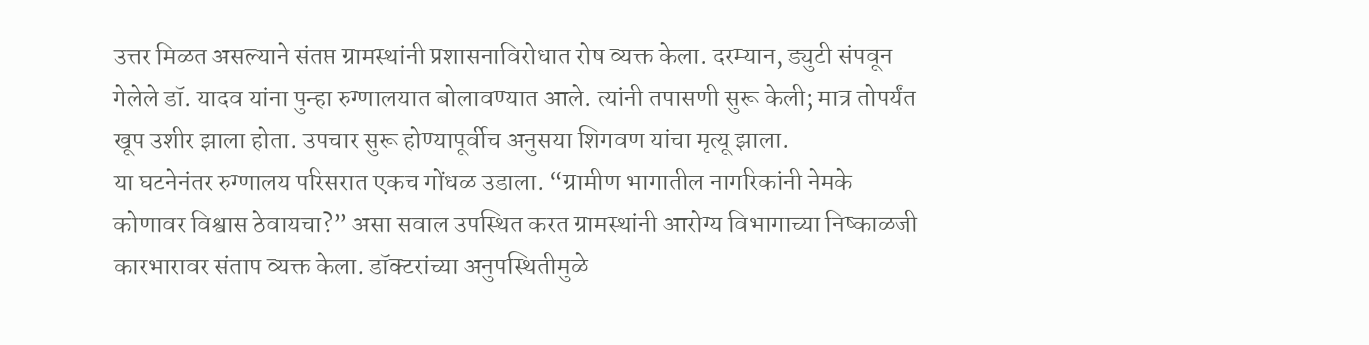उत्तर मिळत असल्याने संतप्त ग्रामस्थांनी प्रशासनाविरोधात रोष व्यक्त केला. दरम्यान, ड्युटी संपवून गेलेले डॉ. यादव यांना पुन्हा रुग्णालयात बोलावण्यात आले. त्यांनी तपासणी सुरू केली; मात्र तोपर्यंत खूप उशीर झाला होता. उपचार सुरू होण्यापूर्वीच अनुसया शिगवण यांचा मृत्यू झाला.
या घटनेनंतर रुग्णालय परिसरात एकच गोंधळ उडाला. “ग्रामीण भागातील नागरिकांनी नेमके कोणावर विश्वास ठेवायचा?” असा सवाल उपस्थित करत ग्रामस्थांनी आरोग्य विभागाच्या निष्काळजी कारभारावर संताप व्यक्त केला. डॉक्टरांच्या अनुपस्थितीमुळे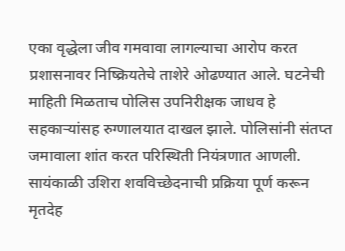एका वृद्धेला जीव गमवावा लागल्याचा आरोप करत प्रशासनावर निष्क्रियतेचे ताशेरे ओढण्यात आले. घटनेची माहिती मिळताच पोलिस उपनिरीक्षक जाधव हे सहकाऱ्यांसह रुग्णालयात दाखल झाले. पोलिसांनी संतप्त जमावाला शांत करत परिस्थिती नियंत्रणात आणली. सायंकाळी उशिरा शवविच्छेदनाची प्रक्रिया पूर्ण करून मृतदेह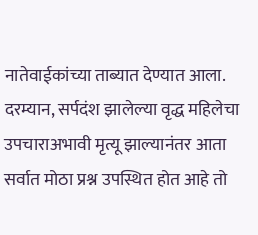नातेवाईकांच्या ताब्यात देण्यात आला.
दरम्यान, सर्पदंश झालेल्या वृद्ध महिलेचा उपचाराअभावी मृत्यू झाल्यानंतर आता सर्वात मोठा प्रश्न उपस्थित होत आहे तो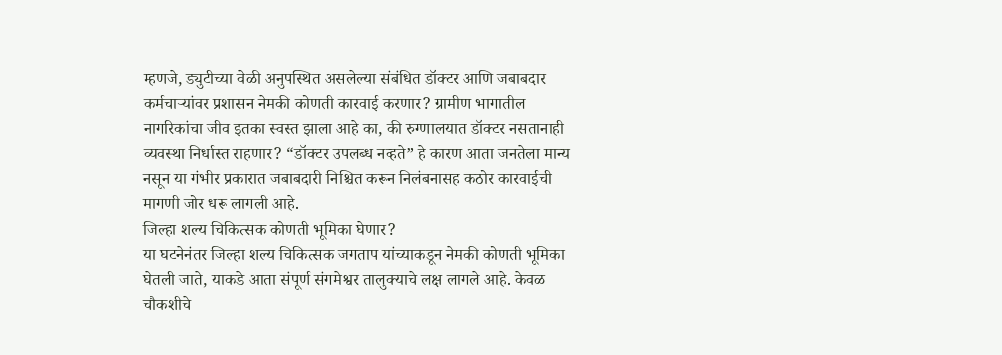म्हणजे, ड्युटीच्या वेळी अनुपस्थित असलेल्या संबंधित डॉक्टर आणि जबाबदार कर्मचाऱ्यांवर प्रशासन नेमकी कोणती कारवाई करणार? ग्रामीण भागातील नागरिकांचा जीव इतका स्वस्त झाला आहे का, की रुग्णालयात डॉक्टर नसतानाही व्यवस्था निर्धास्त राहणार? “डॉक्टर उपलब्ध नव्हते” हे कारण आता जनतेला मान्य नसून या गंभीर प्रकारात जबाबदारी निश्चित करून निलंबनासह कठोर कारवाईची मागणी जोर धरू लागली आहे.
जिल्हा शल्य चिकित्सक कोणती भूमिका घेणार?
या घटनेनंतर जिल्हा शल्य चिकित्सक जगताप यांच्याकडून नेमकी कोणती भूमिका घेतली जाते, याकडे आता संपूर्ण संगमेश्वर तालुक्याचे लक्ष लागले आहे. केवळ चौकशीचे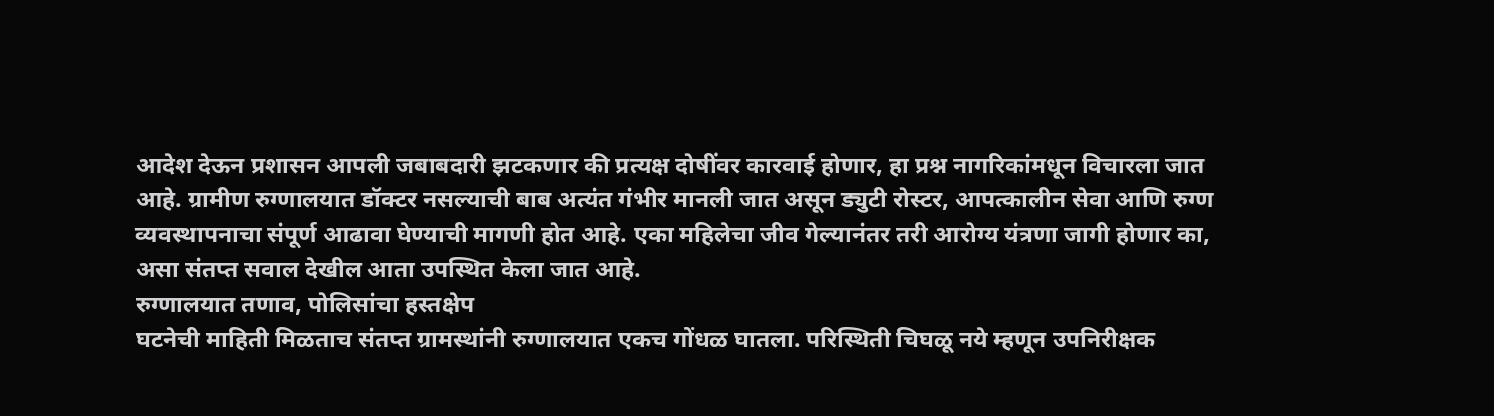आदेश देऊन प्रशासन आपली जबाबदारी झटकणार की प्रत्यक्ष दोषींवर कारवाई होणार, हा प्रश्न नागरिकांमधून विचारला जात आहे. ग्रामीण रुग्णालयात डॉक्टर नसल्याची बाब अत्यंत गंभीर मानली जात असून ड्युटी रोस्टर, आपत्कालीन सेवा आणि रुग्ण व्यवस्थापनाचा संपूर्ण आढावा घेण्याची मागणी होत आहे. एका महिलेचा जीव गेल्यानंतर तरी आरोग्य यंत्रणा जागी होणार का, असा संतप्त सवाल देखील आता उपस्थित केला जात आहे.
रुग्णालयात तणाव, पोलिसांचा हस्तक्षेप
घटनेची माहिती मिळताच संतप्त ग्रामस्थांनी रुग्णालयात एकच गोंधळ घातला. परिस्थिती चिघळू नये म्हणून उपनिरीक्षक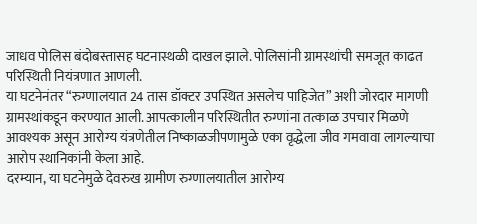जाधव पोलिस बंदोबस्तासह घटनास्थळी दाखल झाले. पोलिसांनी ग्रामस्थांची समजूत काढत परिस्थिती नियंत्रणात आणली.
या घटनेनंतर “रुग्णालयात 24 तास डॉक्टर उपस्थित असलेच पाहिजेत” अशी जोरदार मागणी ग्रामस्थांकडून करण्यात आली. आपत्कालीन परिस्थितीत रुग्णांना तत्काळ उपचार मिळणे आवश्यक असून आरोग्य यंत्रणेतील निष्काळजीपणामुळे एका वृद्धेला जीव गमवावा लागल्याचा आरोप स्थानिकांनी केला आहे.
दरम्यान, या घटनेमुळे देवरुख ग्रामीण रुग्णालयातील आरोग्य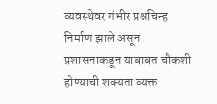व्यवस्थेवर गंभीर प्रश्नचिन्ह निर्माण झाले असून प्रशासनाकडून याबाबत चौकशी होण्याची शक्यता व्यक्त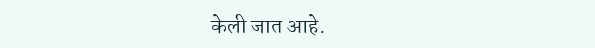केली जात आहे.